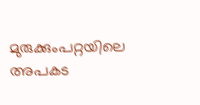മുരുക്കുംപറ്റയിലെ അപകട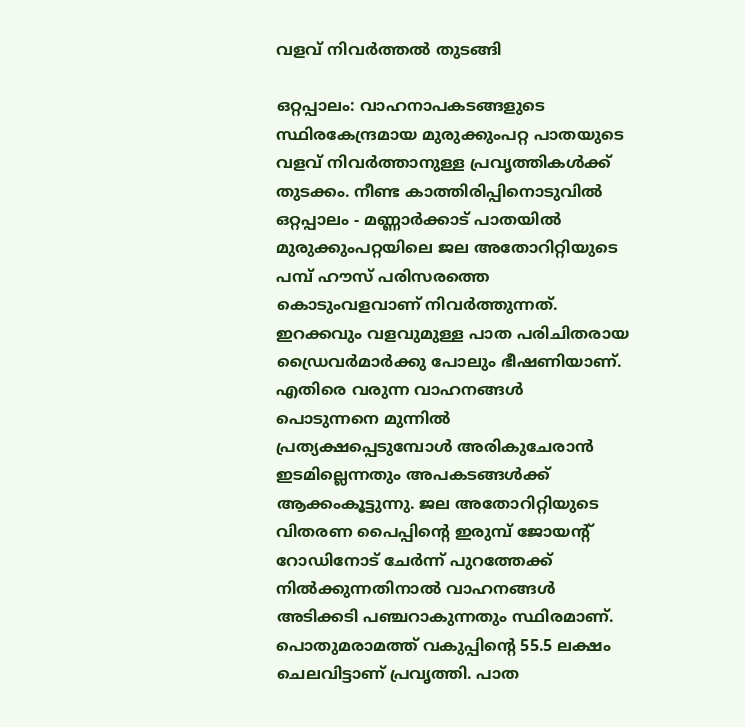വളവ് നിവർത്തൽ തുടങ്ങി

ഒറ്റപ്പാലം: വാഹനാപകടങ്ങളുടെ സ്ഥിരകേന്ദ്രമായ മുരുക്കുംപറ്റ പാതയുടെ വളവ് നിവർത്താനുള്ള പ്രവൃത്തികൾക്ക് തുടക്കം. നീണ്ട കാത്തിരിപ്പിനൊടുവിൽ ഒറ്റപ്പാലം - മണ്ണാർക്കാട് പാതയിൽ മുരുക്കുംപറ്റയിലെ ജല അതോറിറ്റിയുടെ പമ്പ് ഹൗസ് പരിസരത്തെ കൊടുംവളവാണ് നിവർത്തുന്നത്. ഇറക്കവും വളവുമുള്ള പാത പരിചിതരായ ഡ്രൈവർമാർക്കു പോലും ഭീഷണിയാണ്. എതിരെ വരുന്ന വാഹനങ്ങൾ പൊടുന്നനെ മുന്നിൽ പ്രത്യക്ഷപ്പെടുമ്പോൾ അരികുചേരാൻ ഇടമില്ലെന്നതും അപകടങ്ങൾക്ക് ആക്കംകൂട്ടുന്നു. ജല അതോറിറ്റിയുടെ വിതരണ പൈപ്പിന്‍റെ ഇരുമ്പ് ജോയന്‍റ് റോഡിനോട് ചേർന്ന് പുറത്തേക്ക് നിൽക്കുന്നതിനാൽ വാഹനങ്ങൾ അടിക്കടി പഞ്ചറാകുന്നതും സ്ഥിരമാണ്. പൊതുമരാമത്ത് വകുപ്പിന്‍റെ 55.5 ലക്ഷം ചെലവിട്ടാണ് പ്രവൃത്തി. പാത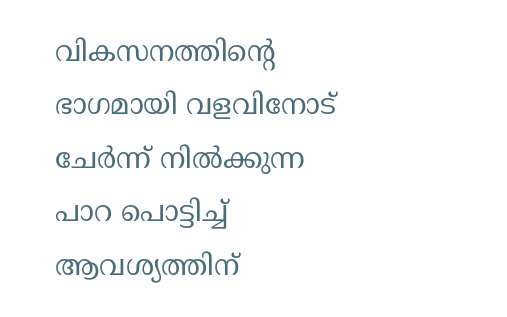വികസനത്തിന്‍റെ ഭാഗമായി വളവിനോട് ചേർന്ന് നിൽക്കുന്ന പാറ പൊട്ടിച്ച് ആവശ്യത്തിന്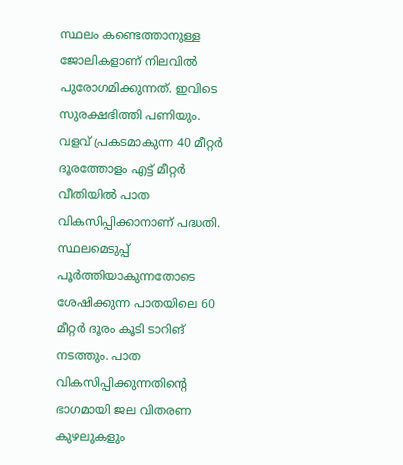സ്ഥലം കണ്ടെത്താനുള്ള ജോലികളാണ് നിലവിൽ പുരോഗമിക്കുന്നത്. ഇവിടെ സുരക്ഷഭിത്തി പണിയും. വളവ് പ്രകടമാകുന്ന 40 മീറ്റർ ദൂരത്തോളം എട്ട് മീറ്റർ വീതിയിൽ പാത വികസിപ്പിക്കാനാണ് പദ്ധതി. സ്ഥലമെടുപ്പ് പൂർത്തിയാകുന്നതോടെ ശേഷിക്കുന്ന പാതയിലെ 60 മീറ്റർ ദൂരം കൂടി ടാറിങ് നടത്തും. പാത വികസിപ്പിക്കുന്നതിന്‍റെ ഭാഗമായി ജല വിതരണ കുഴലുകളും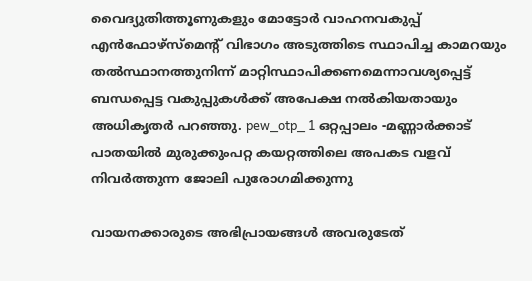വൈദ്യുതിത്തൂണുകളും മോട്ടോർ വാഹനവകുപ്പ് എൻഫോഴ്സ്മെന്‍റ് വിഭാഗം അടുത്തിടെ സ്ഥാപിച്ച കാമറയും തൽസ്ഥാനത്തുനിന്ന് മാറ്റിസ്ഥാപിക്കണമെന്നാവശ്യപ്പെട്ട് ബന്ധപ്പെട്ട വകുപ്പുകൾക്ക് അപേക്ഷ നൽകിയതായും അധികൃതർ പറഞ്ഞു. pew_otp_ 1 ഒറ്റപ്പാലം -മണ്ണാർക്കാട് പാതയിൽ മുരുക്കുംപറ്റ കയറ്റത്തിലെ അപകട വളവ് നിവർത്തുന്ന ജോലി പുരോഗമിക്കുന്നു

വായനക്കാരുടെ അഭിപ്രായങ്ങള്‍ അവരുടേത്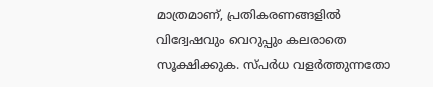മാത്രമാണ്, പ്രതികരണങ്ങളിൽ വിദ്വേഷവും വെറുപ്പും കലരാതെ സൂക്ഷിക്കുക. സ്പർധ വളർത്തുന്നതോ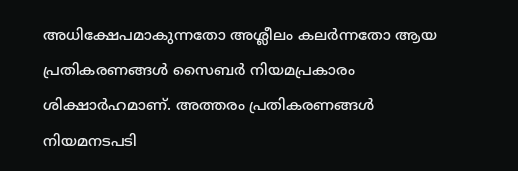അധിക്ഷേപമാകുന്നതോ അശ്ലീലം കലർന്നതോ ആയ പ്രതികരണങ്ങൾ സൈബർ നിയമപ്രകാരം ശിക്ഷാർഹമാണ്. അത്തരം പ്രതികരണങ്ങൾ നിയമനടപടി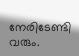നേരിടേണ്ടി വരും.